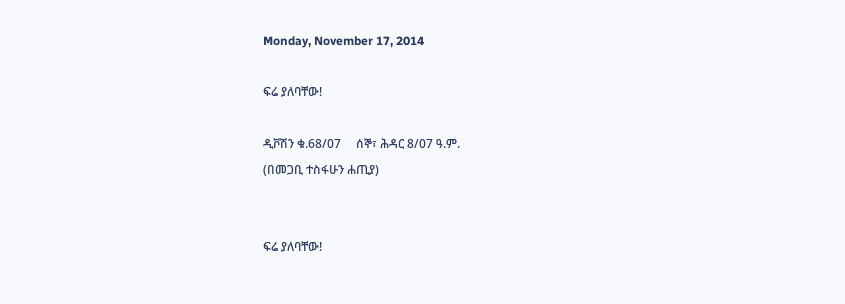Monday, November 17, 2014

ፍሬ ያለባቸው!

ዲቮሽን ቁ.68/07     ሰኞ፣ ሕዳር 8/07 ዓ.ም.
(በመጋቢ ተስፋሁን ሐጢያ)


ፍሬ ያለባቸው!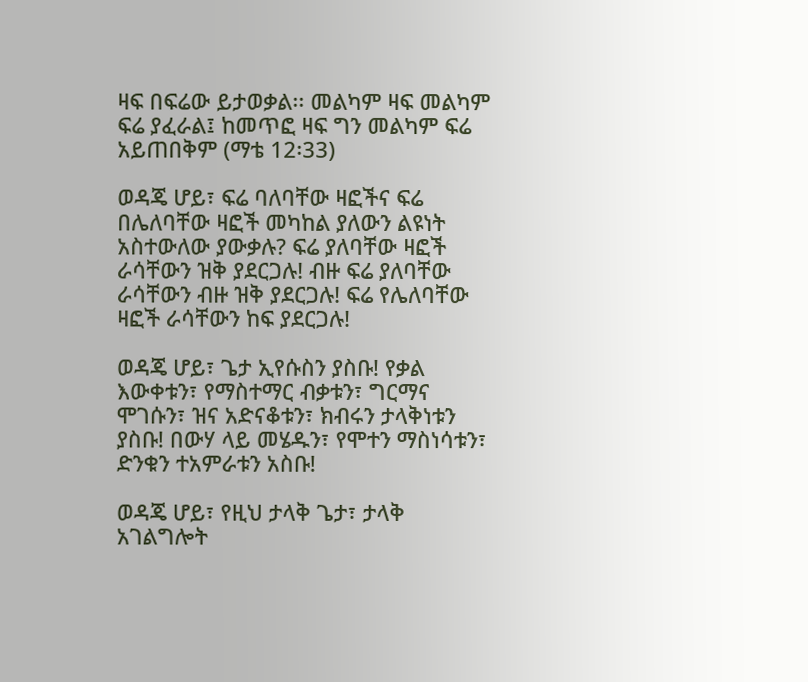ዛፍ በፍሬው ይታወቃል፡፡ መልካም ዛፍ መልካም ፍሬ ያፈራል፤ ከመጥፎ ዛፍ ግን መልካም ፍሬ አይጠበቅም (ማቴ 12፡33)

ወዳጄ ሆይ፣ ፍሬ ባለባቸው ዛፎችና ፍሬ በሌለባቸው ዛፎች መካከል ያለውን ልዩነት አስተውለው ያውቃሉ? ፍሬ ያለባቸው ዛፎች ራሳቸውን ዝቅ ያደርጋሉ! ብዙ ፍሬ ያለባቸው ራሳቸውን ብዙ ዝቅ ያደርጋሉ! ፍሬ የሌለባቸው ዛፎች ራሳቸውን ከፍ ያደርጋሉ!

ወዳጄ ሆይ፣ ጌታ ኢየሱስን ያስቡ! የቃል እውቀቱን፣ የማስተማር ብቃቱን፣ ግርማና ሞገሱን፣ ዝና አድናቆቱን፣ ክብሩን ታላቅነቱን ያስቡ! በውሃ ላይ መሄዱን፣ የሞተን ማስነሳቱን፣ ድንቁን ተአምራቱን አስቡ!

ወዳጄ ሆይ፣ የዚህ ታላቅ ጌታ፣ ታላቅ አገልግሎት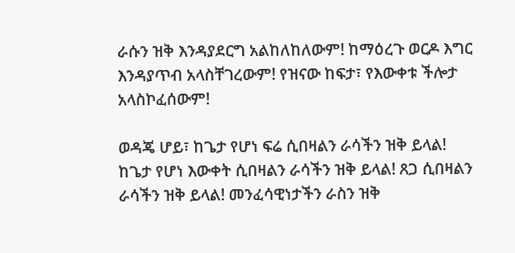ራሱን ዝቅ እንዳያደርግ አልከለከለውም! ከማዕረጉ ወርዶ እግር እንዳያጥብ አላስቸገረውም! የዝናው ከፍታ፣ የእውቀቱ ችሎታ አላስኮፈሰውም!

ወዳጄ ሆይ፣ ከጌታ የሆነ ፍሬ ሲበዛልን ራሳችን ዝቅ ይላል! ከጌታ የሆነ እውቀት ሲበዛልን ራሳችን ዝቅ ይላል! ጸጋ ሲበዛልን ራሳችን ዝቅ ይላል! መንፈሳዊነታችን ራስን ዝቅ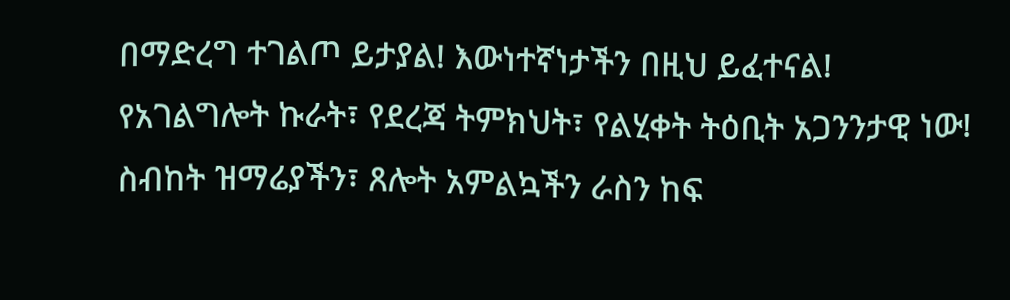በማድረግ ተገልጦ ይታያል! እውነተኛነታችን በዚህ ይፈተናል! የአገልግሎት ኩራት፣ የደረጃ ትምክህት፣ የልሂቀት ትዕቢት አጋንንታዊ ነው! ስብከት ዝማሬያችን፣ ጸሎት አምልኳችን ራስን ከፍ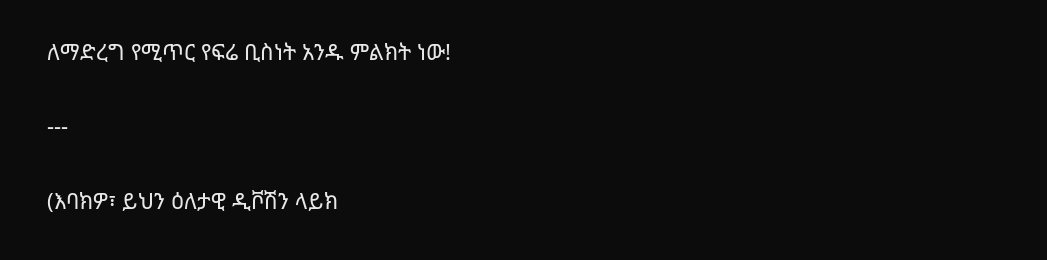ለማድረግ የሚጥር የፍሬ ቢስነት አንዱ ምልክት ነው!

---

(እባክዎ፣ ይህን ዕለታዊ ዲቮሽን ላይክ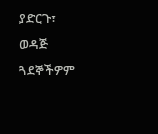ያድርጉ፣ ወዳጅ ጓደኞችዎም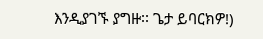እንዲያገኙ ያግዙ፡፡ ጌታ ይባርክዎ!)